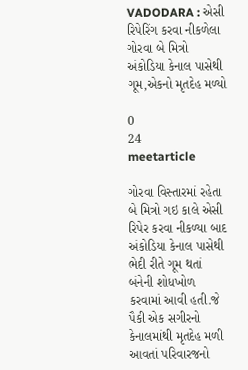VADODARA : એસી રિપેરિંગ કરવા નીકળેલા ગોરવા બે મિત્રો અંકોડિયા કેનાલ પાસેથી ગૂમ,એકનો મૃતદેહ મળ્યો

0
24
meetarticle

ગોરવા વિસ્તારમાં રહેતા બે મિત્રો ગઇ કાલે એસી રિપેર કરવા નીકળ્યા બાદ અંકોડિયા કેનાલ પાસેથી ભેદી રીતે ગૂમ થતાં બંનેની શોધખોળ કરવામાં આવી હતી.જે પૈકી એક સગીરનો કેનાલમાંથી મૃતદેહ મળી આવતાં પરિવારજનો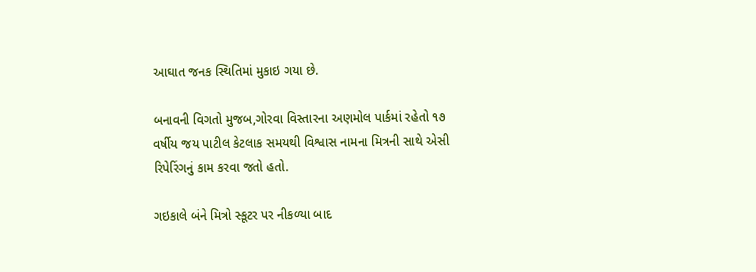આઘાત જનક સ્થિતિમાં મુકાઇ ગયા છે.

બનાવની વિગતો મુજબ,ગોરવા વિસ્તારના અણમોલ પાર્કમાં રહેતો ૧૭ વર્ષીય જય પાટીલ કેટલાક સમયથી વિશ્વાસ નામના મિત્રની સાથે એસી રિપેરિંગનું કામ કરવા જતો હતો.

ગઇકાલે બંને મિત્રો સ્કૂટર પર નીકળ્યા બાદ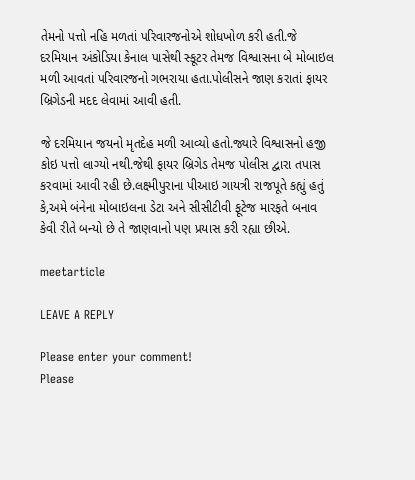તેમનો પત્તો નહિ મળતાં પરિવારજનોએ શોધખોળ કરી હતી.જે દરમિયાન અંકોડિયા કેનાલ પાસેથી સ્કૂટર તેમજ વિશ્વાસના બે મોબાઇલ મળી આવતાં પરિવારજનો ગભરાયા હતા.પોલીસને જાણ કરાતાં ફાયર બ્રિગેડની મદદ લેવામાં આવી હતી.

જે દરમિયાન જયનો મૃતદેહ મળી આવ્યો હતો.જ્યારે વિશ્વાસનો હજી કોઇ પત્તો લાગ્યો નથી.જેથી ફાયર બ્રિગેડ તેમજ પોલીસ દ્વારા તપાસ કરવામાં આવી રહી છે.લક્ષ્મીપુરાના પીઆઇ ગાયત્રી રાજપૂતે કહ્યું હતું કે,અમે બંનેના મોબાઇલના ડેટા અને સીસીટીવી ફૂટેજ મારફતે બનાવ કેવી રીતે બન્યો છે તે જાણવાનો પણ પ્રયાસ કરી રહ્યા છીએ.

meetarticle

LEAVE A REPLY

Please enter your comment!
Please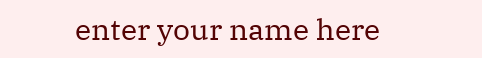enter your name here